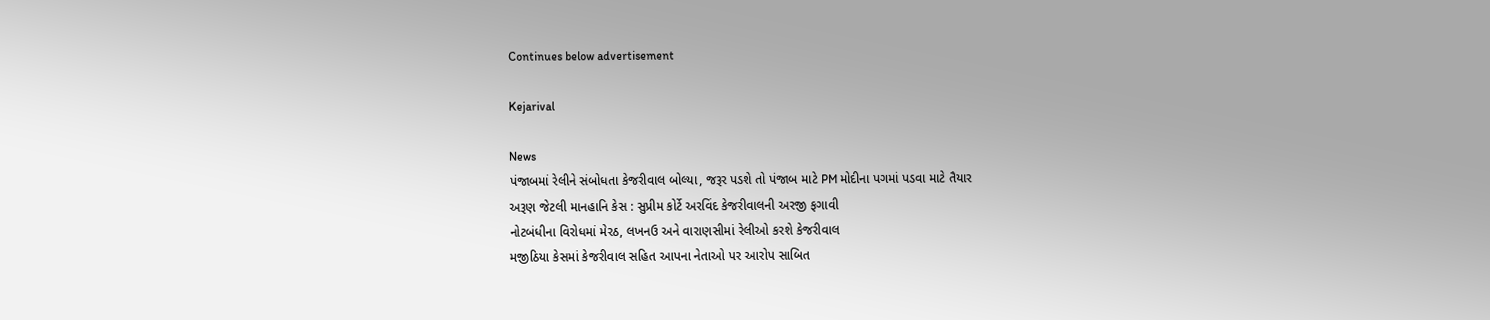Continues below advertisement

Kejarival

News
પંજાબમાં રેલીને સંબોધતા કેજરીવાલ બોલ્યા, જરૂર પડશે તો પંજાબ માટે PM મોદીના પગમાં પડવા માટે તૈયાર
અરૂણ જેટલી માનહાનિ કેસ : સુપ્રીમ કોર્ટે અરવિંદ કેજરીવાલની અરજી ફગાવી
નોટબંધીના વિરોધમાં મેરઠ, લખનઉ અને વારાણસીમાં રેલીઓ કરશે કેજરીવાલ
મજીઠિયા કેસમાં કેજરીવાલ સહિત આપના નેતાઓ પર આરોપ સાબિત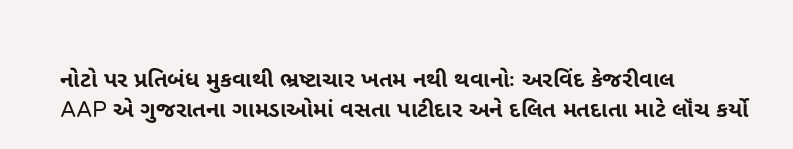નોટો પર પ્રતિબંધ મુકવાથી ભ્રષ્ટાચાર ખતમ નથી થવાનોઃ અરવિંદ કેજરીવાલ
AAP એ ગુજરાતના ગામડાઓમાં વસતા પાટીદાર અને દલિત મતદાતા માટે લૉંચ કર્યો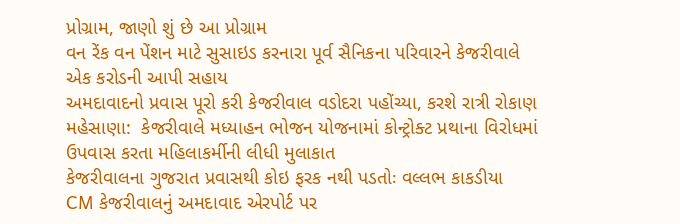પ્રોગ્રામ, જાણો શું છે આ પ્રોગ્રામ
વન રેંક વન પેંશન માટે સુસાઇડ કરનારા પૂર્વ સૈનિકના પરિવારને કેજરીવાલે એક કરોડની આપી સહાય
અમદાવાદનો પ્રવાસ પૂરો કરી કેજરીવાલ વડોદરા પહોંચ્યા, કરશે રાત્રી રોકાણ
મહેસાણા:  કેજરીવાલે મધ્યાહન ભોજન યોજનામાં કોન્ટ્રોક્ટ પ્રથાના વિરોધમાં ઉપવાસ કરતા મહિલાકર્મીની લીધી મુલાકાત
કેજરીવાલના ગુજરાત પ્રવાસથી કોઇ ફરક નથી પડતોઃ વલ્લભ કાકડીયા
CM કેજરીવાલનું અમદાવાદ એરપોર્ટ પર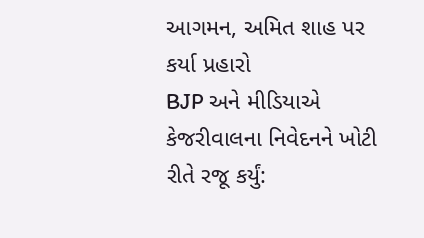આગમન, અમિત શાહ પર કર્યા પ્રહારો
BJP અને મીડિયાએ કેજરીવાલના નિવેદનને ખોટી રીતે રજૂ કર્યું: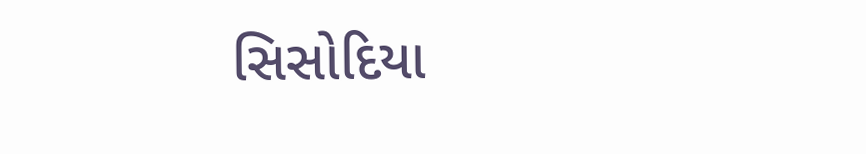સિસોદિયા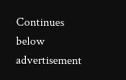Continues below advertisement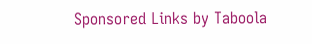Sponsored Links by Taboola